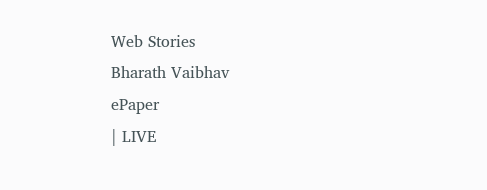Web Stories
Bharath Vaibhav
ePaper
| LIVE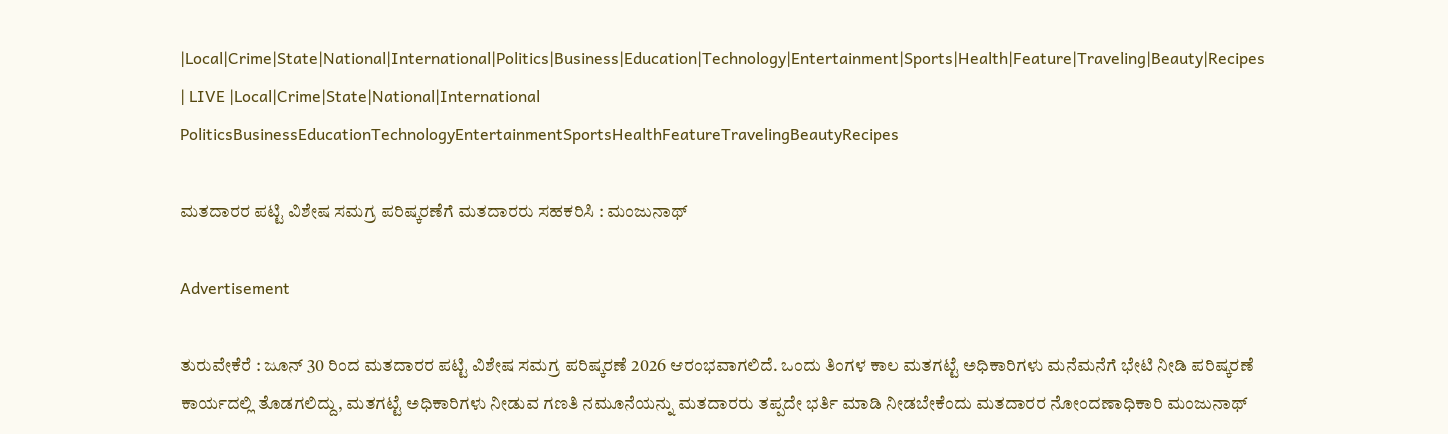|Local|Crime|State|National|International|Politics|Business|Education|Technology|Entertainment|Sports|Health|Feature|Traveling|Beauty|Recipes
| LIVE |Local|Crime|State|National|International
PoliticsBusinessEducationTechnologyEntertainmentSportsHealthFeatureTravelingBeautyRecipes

ಮತದಾರರ ಪಟ್ಟಿ ವಿಶೇಷ ಸಮಗ್ರ ಪರಿಷ್ಕರಣೆಗೆ ಮತದಾರರು ಸಹಕರಿಸಿ : ಮಂಜುನಾಥ್

Advertisement

ತುರುವೇಕೆರೆ : ಜೂನ್ 30 ರಿಂದ ಮತದಾರರ ಪಟ್ಟಿ ವಿಶೇಷ ಸಮಗ್ರ ಪರಿಷ್ಕರಣೆ 2026 ಆರಂಭವಾಗಲಿದೆ. ಒಂದು ತಿಂಗಳ ಕಾಲ ಮತಗಟ್ಟೆ ಅಧಿಕಾರಿಗಳು ಮನೆಮನೆಗೆ ಭೇಟಿ ನೀಡಿ ಪರಿಷ್ಕರಣೆ ಕಾರ್ಯದಲ್ಲಿ ತೊಡಗಲಿದ್ದು, ಮತಗಟ್ಟೆ ಅಧಿಕಾರಿಗಳು ನೀಡುವ ಗಣತಿ ನಮೂನೆಯನ್ನು ಮತದಾರರು ತಪ್ಪದೇ ಭರ್ತಿ ಮಾಡಿ ನೀಡಬೇಕೆಂದು ಮತದಾರರ ನೋಂದಣಾಧಿಕಾರಿ ಮಂಜುನಾಥ್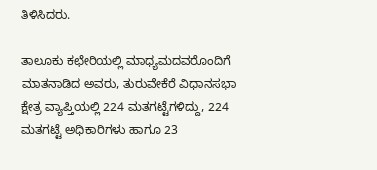ತಿಳಿಸಿದರು.

ತಾಲೂಕು ಕಛೇರಿಯಲ್ಲಿ ಮಾಧ್ಯಮದವರೊಂದಿಗೆ ಮಾತನಾಡಿದ ಅವರು, ತುರುವೇಕೆರೆ ವಿಧಾನಸಭಾ ಕ್ಷೇತ್ರ ವ್ಯಾಪ್ತಿಯಲ್ಲಿ 224 ಮತಗಟ್ಟೆಗಳಿದ್ದು, 224 ಮತಗಟ್ಟೆ ಅಧಿಕಾರಿಗಳು ಹಾಗೂ 23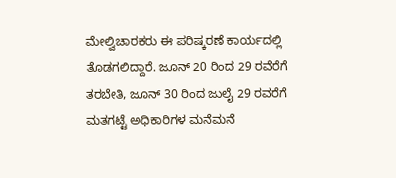ಮೇಲ್ವಿಚಾರಕರು ಈ ಪರಿಷ್ಕರಣೆ ಕಾರ್ಯದಲ್ಲಿ ತೊಡಗಲಿದ್ದಾರೆ. ಜೂನ್ 20 ರಿಂದ 29 ರವೆರೆಗೆ ತರಬೇತಿ, ಜೂನ್ 30 ರಿಂದ ಜುಲೈ 29 ರವರೆಗೆ ಮತಗಟ್ಟೆ ಅಧಿಕಾರಿಗಳ ಮನೆಮನೆ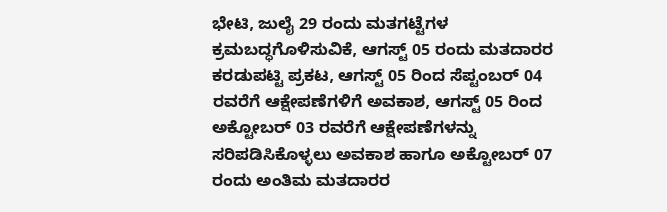ಭೇಟಿ, ಜುಲೈ 29 ರಂದು ಮತಗಟ್ಟೆಗಳ ಕ್ರಮಬದ್ಧಗೊಳಿಸುವಿಕೆ, ಆಗಸ್ಟ್ 05 ರಂದು ಮತದಾರರ ಕರಡುಪಟ್ಟಿ ಪ್ರಕಟ, ಆಗಸ್ಟ್ 05 ರಿಂದ ಸೆಪ್ಟಂಬರ್ 04 ರವರೆಗೆ ಆಕ್ಷೇಪಣೆಗಳಿಗೆ ಅವಕಾಶ, ಆಗಸ್ಟ್ 05 ರಿಂದ ಅಕ್ಟೋಬರ್ 03 ರವರೆಗೆ ಆಕ್ಷೇಪಣೆಗಳನ್ನು ಸರಿಪಡಿಸಿಕೊಳ್ಳಲು ಅವಕಾಶ ಹಾಗೂ ಅಕ್ಟೋಬರ್ 07 ರಂದು ಅಂತಿಮ ಮತದಾರರ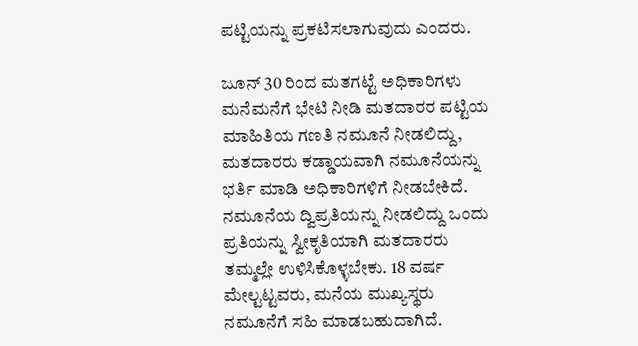ಪಟ್ಟಿಯನ್ನು ಪ್ರಕಟಿಸಲಾಗುವುದು ಎಂದರು.

ಜೂನ್ 30 ರಿಂದ ಮತಗಟ್ಟೆ ಅಧಿಕಾರಿಗಳು ಮನೆಮನೆಗೆ ಭೇಟಿ ನೀಡಿ ಮತದಾರರ ಪಟ್ಟಿಯ ಮಾಹಿತಿಯ ಗಣತಿ ನಮೂನೆ ನೀಡಲಿದ್ದು, ಮತದಾರರು ಕಡ್ಡಾಯವಾಗಿ ನಮೂನೆಯನ್ನು ಭರ್ತಿ ಮಾಡಿ ಅಧಿಕಾರಿಗಳಿಗೆ ನೀಡಬೇಕಿದೆ. ನಮೂನೆಯ ದ್ವಿಪ್ರತಿಯನ್ನು ನೀಡಲಿದ್ದು ಒಂದು ಪ್ರತಿಯನ್ನು ಸ್ವೀಕೃತಿಯಾಗಿ ಮತದಾರರು ತಮ್ಮಲ್ಲೇ ಉಳಿಸಿಕೊಳ್ಳಬೇಕು. 18 ವರ್ಷ ಮೇಲ್ಟಟ್ಟವರು, ಮನೆಯ ಮುಖ್ಯಸ್ಥರು ನಮೂನೆಗೆ ಸಹಿ ಮಾಡಬಹುದಾಗಿದೆ.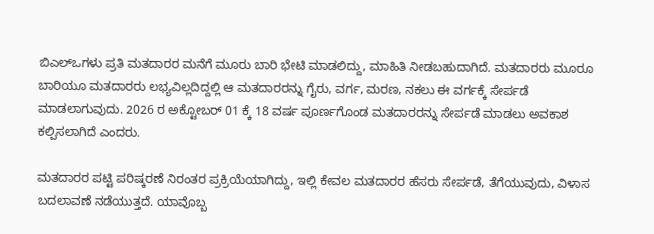ಬಿಎಲ್ಒಗಳು ಪ್ರತಿ ಮತದಾರರ ಮನೆಗೆ ಮೂರು ಬಾರಿ ಭೇಟಿ ಮಾಡಲಿದ್ದು, ಮಾಹಿತಿ ನೀಡಬಹುದಾಗಿದೆ. ಮತದಾರರು ಮೂರೂ ಬಾರಿಯೂ ಮತದಾರರು ಲಭ್ಯವಿಲ್ಲದಿದ್ದಲ್ಲಿ ಆ ಮತದಾರರನ್ನು ಗೈರು, ವರ್ಗ, ಮರಣ, ನಕಲು ಈ ವರ್ಗಕ್ಕೆ ಸೇರ್ಪಡೆ ಮಾಡಲಾಗುವುದು. 2026 ರ ಅಕ್ಟೋಬರ್ 01 ಕ್ಕೆ 18 ವರ್ಷ ಪೂರ್ಣಗೊಂಡ ಮತದಾರರನ್ನು ಸೇರ್ಪಡೆ ಮಾಡಲು ಅವಕಾಶ ಕಲ್ಪಿಸಲಾಗಿದೆ ಎಂದರು.

ಮತದಾರರ ಪಟ್ಟಿ ಪರಿಷ್ಕರಣೆ ನಿರಂತರ ಪ್ರಕ್ರಿಯೆಯಾಗಿದ್ದು, ಇಲ್ಲಿ ಕೇವಲ ಮತದಾರರ ಹೆಸರು ಸೇರ್ಪಡೆ, ತೆಗೆಯುವುದು, ವಿಳಾಸ ಬದಲಾವಣೆ ನಡೆಯುತ್ತದೆ. ಯಾವೊಬ್ಬ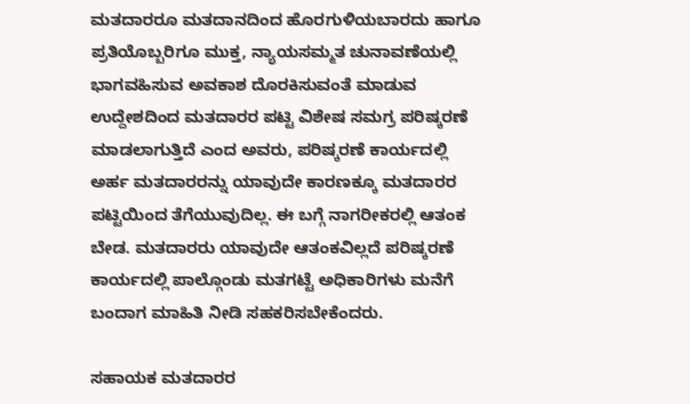ಮತದಾರರೂ ಮತದಾನದಿಂದ ಹೊರಗುಳಿಯಬಾರದು ಹಾಗೂ ಪ್ರತಿಯೊಬ್ಬರಿಗೂ ಮುಕ್ತ, ನ್ಯಾಯಸಮ್ಮತ ಚುನಾವಣೆಯಲ್ಲಿ ಭಾಗವಹಿಸುವ ಅವಕಾಶ ದೊರಕಿಸುವಂತೆ ಮಾಡುವ ಉದ್ದೇಶದಿಂದ ಮತದಾರರ ಪಟ್ಟಿ ವಿಶೇಷ ಸಮಗ್ರ ಪರಿಷ್ಕರಣೆ ಮಾಡಲಾಗುತ್ತಿದೆ ಎಂದ ಅವರು, ಪರಿಷ್ಕರಣೆ ಕಾರ್ಯದಲ್ಲಿ ಅರ್ಹ ಮತದಾರರನ್ನು ಯಾವುದೇ ಕಾರಣಕ್ಕೂ ಮತದಾರರ ಪಟ್ಟಿಯಿಂದ ತೆಗೆಯುವುದಿಲ್ಲ. ಈ ಬಗ್ಗೆ ನಾಗರೀಕರಲ್ಲಿ ಆತಂಕ ಬೇಡ. ಮತದಾರರು ಯಾವುದೇ ಆತಂಕವಿಲ್ಲದೆ ಪರಿಷ್ಕರಣೆ ಕಾರ್ಯದಲ್ಲಿ ಪಾಲ್ಗೊಂಡು ಮತಗಟ್ಟೆ ಅಧಿಕಾರಿಗಳು ಮನೆಗೆ ಬಂದಾಗ ಮಾಹಿತಿ ನೀಡಿ ಸಹಕರಿಸಬೇಕೆಂದರು.

ಸಹಾಯಕ ಮತದಾರರ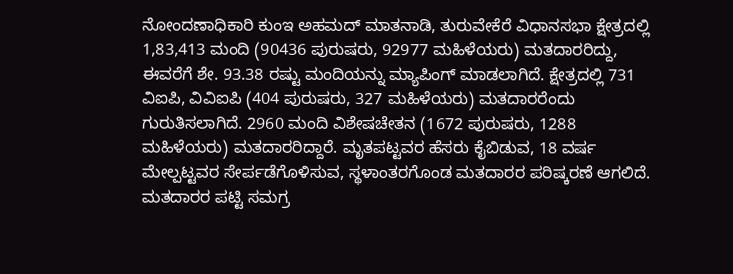ನೋಂದಣಾಧಿಕಾರಿ ಕುಂಇ ಅಹಮದ್ ಮಾತನಾಡಿ, ತುರುವೇಕೆರೆ ವಿಧಾನಸಭಾ ಕ್ಷೇತ್ರದಲ್ಲಿ 1,83,413 ಮಂದಿ (90436 ಪುರುಷರು, 92977 ಮಹಿಳೆಯರು) ಮತದಾರರಿದ್ದು, ಈವರೆಗೆ ಶೇ. 93.38 ರಷ್ಟು ಮಂದಿಯನ್ನು ಮ್ಯಾಪಿಂಗ್ ಮಾಡಲಾಗಿದೆ. ಕ್ಷೇತ್ರದಲ್ಲಿ 731 ವಿಐಪಿ, ವಿವಿಐಪಿ (404 ಪುರುಷರು, 327 ಮಹಿಳೆಯರು) ಮತದಾರರೆಂದು ಗುರುತಿಸಲಾಗಿದೆ. 2960 ಮಂದಿ ವಿಶೇಷಚೇತನ (1672 ಪುರುಷರು, 1288 ಮಹಿಳೆಯರು) ಮತದಾರರಿದ್ದಾರೆ. ಮೃತಪಟ್ಟವರ ಹೆಸರು ಕೈಬಿಡುವ, 18 ವರ್ಷ ಮೇಲ್ಪಟ್ಟವರ ಸೇರ್ಪಡೆಗೊಳಿಸುವ, ಸ್ಥಳಾಂತರಗೊಂಡ ಮತದಾರರ ಪರಿಷ್ಕರಣೆ ಆಗಲಿದೆ. ಮತದಾರರ ಪಟ್ಟಿ ಸಮಗ್ರ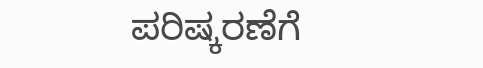ಪರಿಷ್ಕರಣೆಗೆ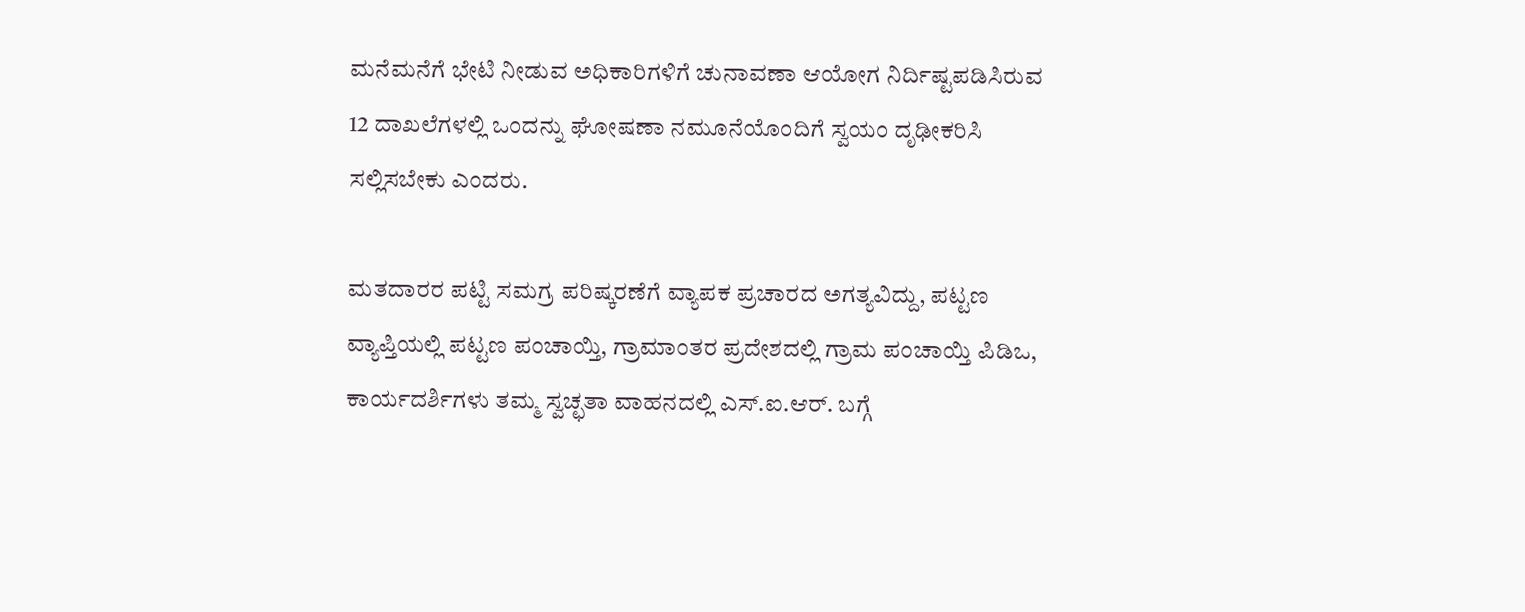ಮನೆಮನೆಗೆ ಭೇಟಿ ನೀಡುವ ಅಧಿಕಾರಿಗಳಿಗೆ ಚುನಾವಣಾ ಆಯೋಗ ನಿರ್ದಿಷ್ಟಪಡಿಸಿರುವ 12 ದಾಖಲೆಗಳಲ್ಲಿ ಒಂದನ್ನು ಘೋಷಣಾ ನಮೂನೆಯೊಂದಿಗೆ ಸ್ವಯಂ ದೃಢೀಕರಿಸಿ ಸಲ್ಲಿಸಬೇಕು ಎಂದರು.

ಮತದಾರರ ಪಟ್ಟಿ ಸಮಗ್ರ ಪರಿಷ್ಕರಣೆಗೆ ವ್ಯಾಪಕ ಪ್ರಚಾರದ ಅಗತ್ಯವಿದ್ದು, ಪಟ್ಟಣ ವ್ಯಾಪ್ತಿಯಲ್ಲಿ ಪಟ್ಟಣ ಪಂಚಾಯ್ತಿ, ಗ್ರಾಮಾಂತರ ಪ್ರದೇಶದಲ್ಲಿ ಗ್ರಾಮ ಪಂಚಾಯ್ತಿ ಪಿಡಿಒ, ಕಾರ್ಯದರ್ಶಿಗಳು ತಮ್ಮ ಸ್ವಚ್ಛತಾ ವಾಹನದಲ್ಲಿ ಎಸ್.ಐ.ಆರ್. ಬಗ್ಗೆ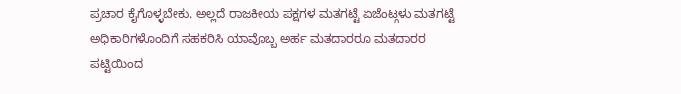ಪ್ರಚಾರ ಕೈಗೊಳ್ಳಬೇಕು. ಅಲ್ಲದೆ ರಾಜಕೀಯ ಪಕ್ಷಗಳ ಮತಗಟ್ಟೆ ಏಜೆಂಟ್ಗಳು ಮತಗಟ್ಟೆ ಅಧಿಕಾರಿಗಳೊಂದಿಗೆ ಸಹಕರಿಸಿ ಯಾವೊಬ್ಬ ಅರ್ಹ ಮತದಾರರೂ ಮತದಾರರ ಪಟ್ಟಿಯಿಂದ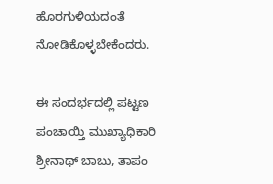ಹೊರಗುಳಿಯದಂತೆ ನೋಡಿಕೊಳ್ಳಬೇಕೆಂದರು.

ಈ ಸಂದರ್ಭದಲ್ಲಿ ಪಟ್ಟಣ ಪಂಚಾಯ್ತಿ ಮುಖ್ಯಾಧಿಕಾರಿ ಶ್ರೀನಾಥ್ ಬಾಬು, ತಾಪಂ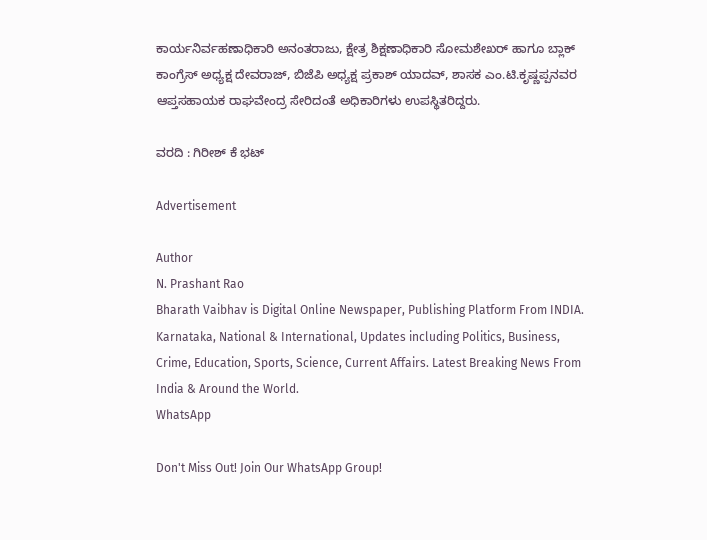ಕಾರ್ಯನಿರ್ವಹಣಾಧಿಕಾರಿ ಅನಂತರಾಜು, ಕ್ಷೇತ್ರ ಶಿಕ್ಷಣಾಧಿಕಾರಿ ಸೋಮಶೇಖರ್ ಹಾಗೂ ಬ್ಲಾಕ್ ಕಾಂಗ್ರೆಸ್ ಅಧ್ಯಕ್ಷ ದೇವರಾಜ್, ಬಿಜೆಪಿ ಅಧ್ಯಕ್ಷ ಪ್ರಕಾಶ್ ಯಾದವ್, ಶಾಸಕ ಎಂ.ಟಿ.ಕೃಷ್ಣಪ್ಪನವರ ಆಪ್ತಸಹಾಯಕ ರಾಘವೇಂದ್ರ ಸೇರಿದಂತೆ ಅಧಿಕಾರಿಗಳು ಉಪಸ್ಥಿತರಿದ್ದರು.

ವರದಿ : ಗಿರೀಶ್ ಕೆ ಭಟ್

Advertisement

Author
N. Prashant Rao
Bharath Vaibhav is Digital Online Newspaper, Publishing Platform From INDIA. Karnataka, National & International, Updates including Politics, Business, Crime, Education, Sports, Science, Current Affairs. Latest Breaking News From India & Around the World.
WhatsApp

Don't Miss Out! Join Our WhatsApp Group!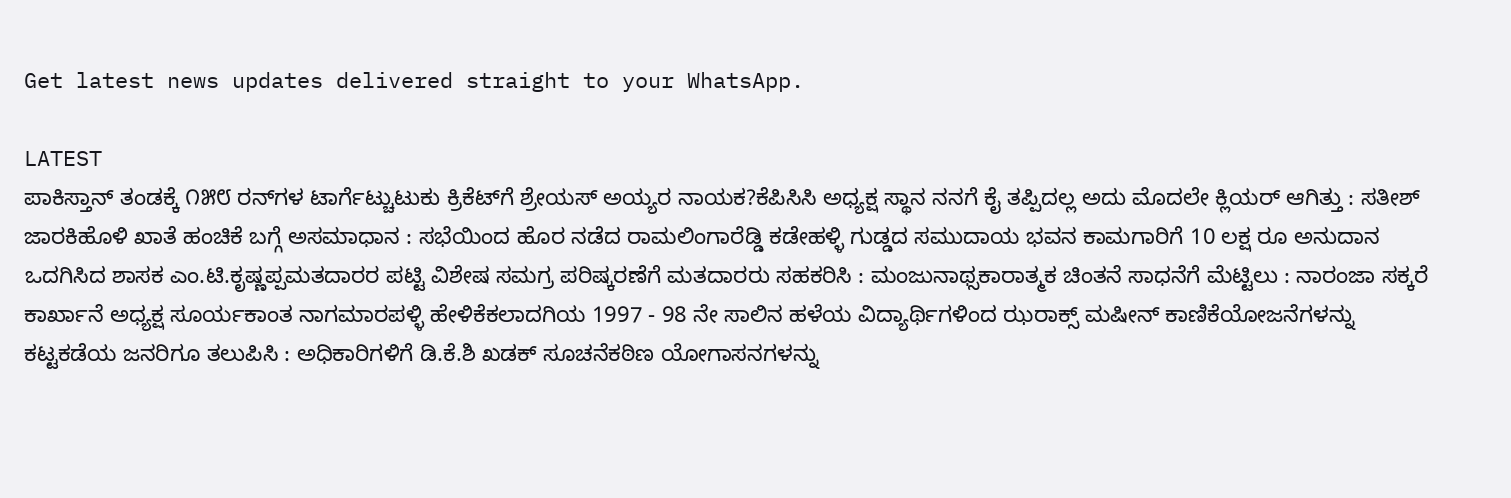Get latest news updates delivered straight to your WhatsApp.

LATEST
ಪಾಕಿಸ್ತಾನ್ ತಂಡಕ್ಕೆ ೧೫೮ ರನ್‌ಗಳ ಟಾರ್ಗೆಟ್ಚುಟುಕು ಕ್ರಿಕೆಟ್‌ಗೆ ಶ್ರೇಯಸ್ ಅಯ್ಯರ ನಾಯಕ?ಕೆಪಿಸಿಸಿ ಅಧ್ಯಕ್ಷ ಸ್ಥಾನ ನನಗೆ ಕೈ ತಪ್ಪಿದಲ್ಲ ಅದು ಮೊದಲೇ ಕ್ಲಿಯರ್ ಆಗಿತ್ತು : ಸತೀಶ್ ಜಾರಕಿಹೊಳಿ ಖಾತೆ ಹಂಚಿಕೆ ಬಗ್ಗೆ ಅಸಮಾಧಾನ : ಸಭೆಯಿಂದ ಹೊರ ನಡೆದ ರಾಮಲಿಂಗಾರೆಡ್ಡಿ ಕಡೇಹಳ್ಳಿ ಗುಡ್ಡದ ಸಮುದಾಯ ಭವನ ಕಾಮಗಾರಿಗೆ 10 ಲಕ್ಷ ರೂ ಅನುದಾನ ಒದಗಿಸಿದ ಶಾಸಕ ಎಂ.ಟಿ.ಕೃಷ್ಣಪ್ಪಮತದಾರರ ಪಟ್ಟಿ ವಿಶೇಷ ಸಮಗ್ರ ಪರಿಷ್ಕರಣೆಗೆ ಮತದಾರರು ಸಹಕರಿಸಿ : ಮಂಜುನಾಥ್ಸಕಾರಾತ್ಮಕ ಚಿಂತನೆ ಸಾಧನೆಗೆ ಮೆಟ್ಟಿಲು : ನಾರಂಜಾ ಸಕ್ಕರೆ ಕಾರ್ಖಾನೆ ಅಧ್ಯಕ್ಷ ಸೂರ್ಯಕಾಂತ ನಾಗಮಾರಪಳ್ಳಿ ಹೇಳಿಕೆಕಲಾದಗಿಯ 1997 - 98 ನೇ ಸಾಲಿನ ಹಳೆಯ ವಿದ್ಯಾರ್ಥಿಗಳಿಂದ ಝರಾಕ್ಸ್ ಮಷೀನ್ ಕಾಣಿಕೆಯೋಜನೆಗಳನ್ನು ಕಟ್ಟಕಡೆಯ ಜನರಿಗೂ ತಲುಪಿಸಿ : ಅಧಿಕಾರಿಗಳಿಗೆ ಡಿ.ಕೆ.ಶಿ ಖಡಕ್ ಸೂಚನೆಕಠಿಣ ಯೋಗಾಸನಗಳನ್ನು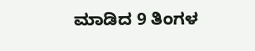ಮಾಡಿದ 9 ತಿಂಗಳ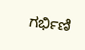ಗರ್ಭಿಣಿ